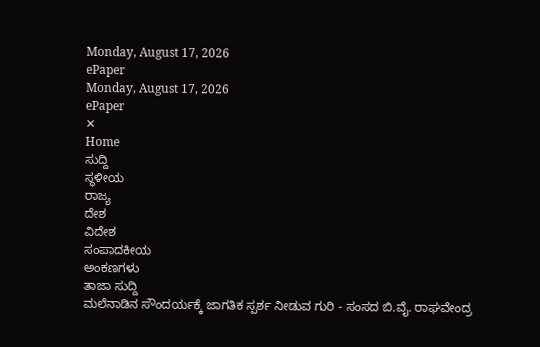Monday, August 17, 2026
ePaper
Monday, August 17, 2026
ePaper
✕
Home
ಸುದ್ದಿ
ಸ್ಥಳೀಯ
ರಾಜ್ಯ
ದೇಶ
ವಿದೇಶ
ಸಂಪಾದಕೀಯ
ಅಂಕಣಗಳು
ತಾಜಾ ಸುದ್ದಿ
ಮಲೆನಾಡಿನ ಸೌಂದರ್ಯಕ್ಕೆ ಜಾಗತಿಕ ಸ್ಪರ್ಶ ನೀಡುವ ಗುರಿ - ಸಂಸದ ಬಿ.ವೈ. ರಾಘವೇಂದ್ರ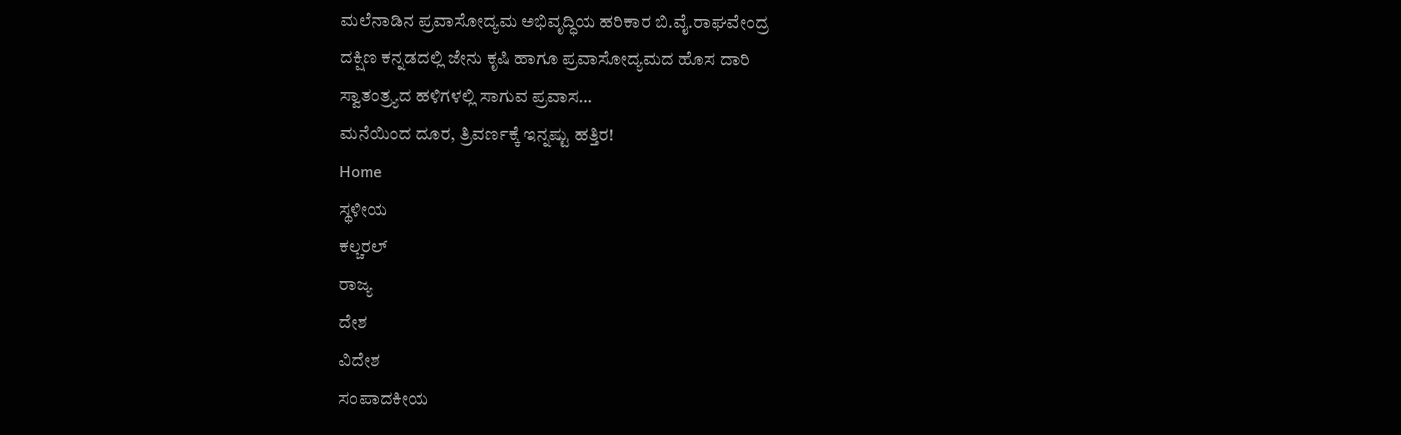ಮಲೆನಾಡಿನ ಪ್ರವಾಸೋದ್ಯಮ ಅಭಿವೃದ್ಧಿಯ ಹರಿಕಾರ ಬಿ.ವೈ.ರಾಘವೇಂದ್ರ
ದಕ್ಷಿಣ ಕನ್ನಡದಲ್ಲಿ ಜೇನು ಕೃಷಿ ಹಾಗೂ ಪ್ರವಾಸೋದ್ಯಮದ ಹೊಸ ದಾರಿ
ಸ್ವಾತಂತ್ರ್ಯದ ಹಳಿಗಳಲ್ಲಿ ಸಾಗುವ ಪ್ರವಾಸ…
ಮನೆಯಿಂದ ದೂರ, ತ್ರಿವರ್ಣಕ್ಕೆ ಇನ್ನಷ್ಟು ಹತ್ತಿರ!
Home
ಸ್ಥಳೀಯ
ಕಲ್ಚರಲ್
ರಾಜ್ಯ
ದೇಶ
ವಿದೇಶ
ಸಂಪಾದಕೀಯ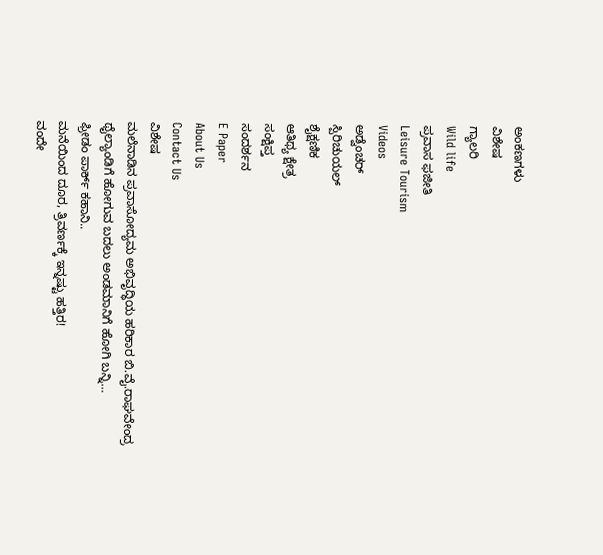ಅಂಕಣಗಳು
ವಿಶೇಷ
ಗ್ಯಾಲರಿ
Wild life
ಪ್ರವಾಸ ಫಜೀತಿ
Leisure Tourism
Videos
ಅಡ್ವೆಂಚರ್
ಸ್ಪಿರಿಚುಯಲ್
ಶೈಕ್ಷಣಿಕ
ಆತಿಥ್ಯ ಕ್ಷೇತ್ರ
ಸಂಕ್ಷಿಪ್ತ
ಸಂದರ್ಶನ
E Paper
About Us
Contact Us
ವಿಶೇಷ
ಮಲೆನಾಡಿನ ಪ್ರವಾಸೋದ್ಯಮ ಅಭಿವೃದ್ಧಿಯ ಹರಿಕಾರ ಬಿ.ವೈ.ರಾಘವೇಂದ್ರ
ಥೈಲ್ಯಾಂಡಿಗೆ ಹೋಗುವ ಬದಲು ಅಂಡಮಾನಿಗೆ ಹೋಗಿ ಬನ್ನಿ…
ಫ್ರೀಡಂ ಪಾರ್ಕ್ ಕಹಾನಿ..
ಮನೆಯಿಂದ ದೂರ, ತ್ರಿವರ್ಣಕ್ಕೆ ಇನ್ನಷ್ಟು ಹತ್ತಿರ!
ವಂದೇ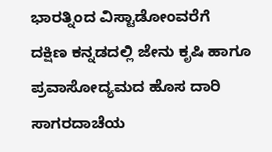ಭಾರತ್ನಿಂದ ವಿಸ್ಟಾಡೋಂವರೆಗೆ
ದಕ್ಷಿಣ ಕನ್ನಡದಲ್ಲಿ ಜೇನು ಕೃಷಿ ಹಾಗೂ ಪ್ರವಾಸೋದ್ಯಮದ ಹೊಸ ದಾರಿ
ಸಾಗರದಾಚೆಯ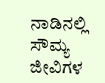ನಾಡಿನಲ್ಲಿ
ಸೌಮ್ಯ ಜೀವಿಗಳ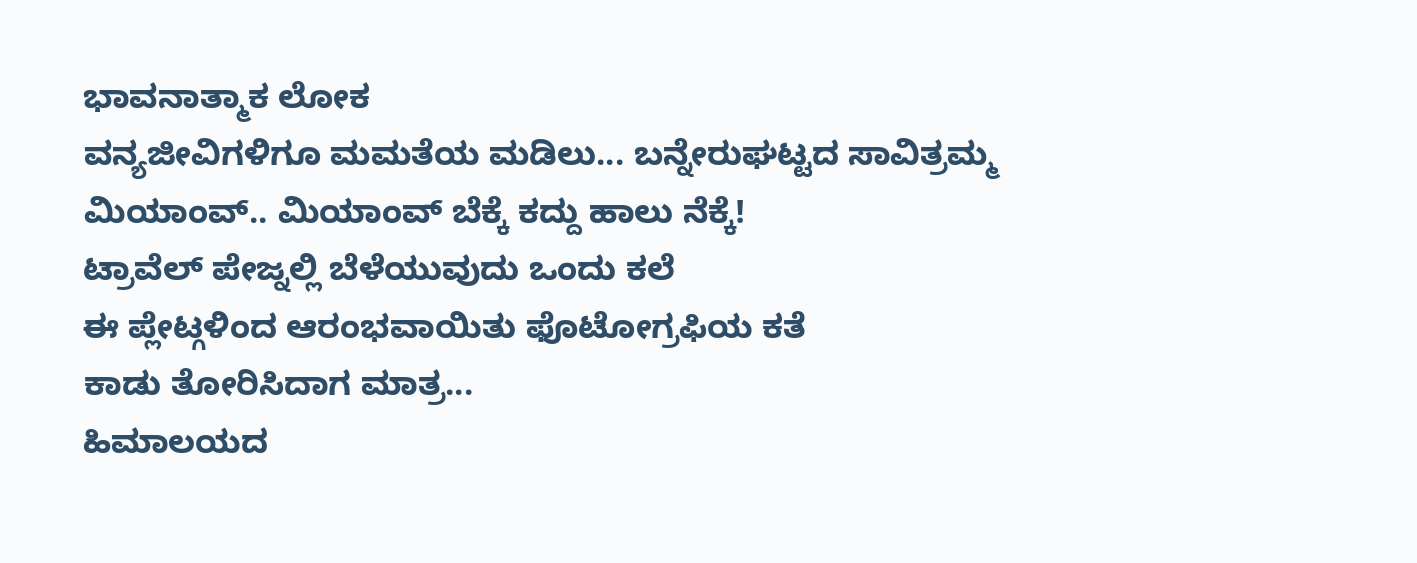ಭಾವನಾತ್ಮಾಕ ಲೋಕ
ವನ್ಯಜೀವಿಗಳಿಗೂ ಮಮತೆಯ ಮಡಿಲು... ಬನ್ನೇರುಘಟ್ಟದ ಸಾವಿತ್ರಮ್ಮ
ಮಿಯಾಂವ್.. ಮಿಯಾಂವ್ ಬೆಕ್ಕೆ ಕದ್ದು ಹಾಲು ನೆಕ್ಕೆ!
ಟ್ರಾವೆಲ್ ಪೇಜ್ನಲ್ಲಿ ಬೆಳೆಯುವುದು ಒಂದು ಕಲೆ
ಈ ಪ್ಲೇಟ್ಗಳಿಂದ ಆರಂಭವಾಯಿತು ಫೊಟೋಗ್ರಫಿಯ ಕತೆ
ಕಾಡು ತೋರಿಸಿದಾಗ ಮಾತ್ರ...
ಹಿಮಾಲಯದ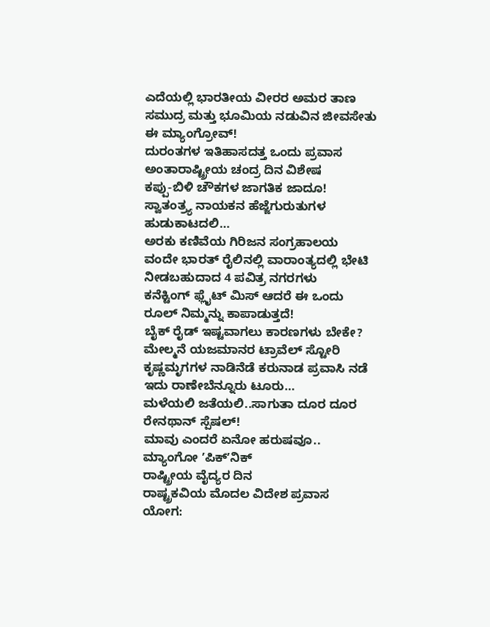ಎದೆಯಲ್ಲಿ ಭಾರತೀಯ ವೀರರ ಅಮರ ತಾಣ
ಸಮುದ್ರ ಮತ್ತು ಭೂಮಿಯ ನಡುವಿನ ಜೀವಸೇತು ಈ ಮ್ಯಾಂಗ್ರೋವ್!
ದುರಂತಗಳ ಇತಿಹಾಸದತ್ತ ಒಂದು ಪ್ರವಾಸ
ಅಂತಾರಾಷ್ಟ್ರೀಯ ಚಂದ್ರ ದಿನ ವಿಶೇಷ
ಕಪ್ಪು-ಬಿಳಿ ಚೌಕಗಳ ಜಾಗತಿಕ ಜಾದೂ!
ಸ್ವಾತಂತ್ರ್ಯ ನಾಯಕನ ಹೆಜ್ಜೆಗುರುತುಗಳ ಹುಡುಕಾಟದಲಿ…
ಅರಕು ಕಣಿವೆಯ ಗಿರಿಜನ ಸಂಗ್ರಹಾಲಯ
ವಂದೇ ಭಾರತ್ ರೈಲಿನಲ್ಲಿ ವಾರಾಂತ್ಯದಲ್ಲಿ ಭೇಟಿ ನೀಡಬಹುದಾದ 4 ಪವಿತ್ರ ನಗರಗಳು
ಕನೆಕ್ಟಿಂಗ್ ಫ್ಲೈಟ್ ಮಿಸ್ ಆದರೆ ಈ ಒಂದು ರೂಲ್ ನಿಮ್ಮನ್ನು ಕಾಪಾಡುತ್ತದೆ!
ಬೈಕ್ ರೈಡ್ ಇಷ್ಟವಾಗಲು ಕಾರಣಗಳು ಬೇಕೇ?
ಮೇಲ್ಮನೆ ಯಜಮಾನರ ಟ್ರಾವೆಲ್ ಸ್ಟೋರಿ
ಕೃಷ್ಣಮೃಗಗಳ ನಾಡಿನೆಡೆ ಕರುನಾಡ ಪ್ರವಾಸಿ ನಡೆ ಇದು ರಾಣೇಬೆನ್ನೂರು ಟೂರು…
ಮಳೆಯಲಿ ಜತೆಯಲಿ..ಸಾಗುತಾ ದೂರ ದೂರ ರೇನಥಾನ್ ಸ್ಪೆಷಲ್!
ಮಾವು ಎಂದರೆ ಏನೋ ಹರುಷವೂ.. ಮ್ಯಾಂಗೋ ʼಪಿಕ್ʼನಿಕ್
ರಾಷ್ಟ್ರೀಯ ವೈದ್ಯರ ದಿನ
ರಾಷ್ಟ್ರಕವಿಯ ಮೊದಲ ವಿದೇಶ ಪ್ರವಾಸ
ಯೋಗ: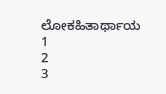ಲೋಕಹಿತಾರ್ಥಾಯ
1
2
3